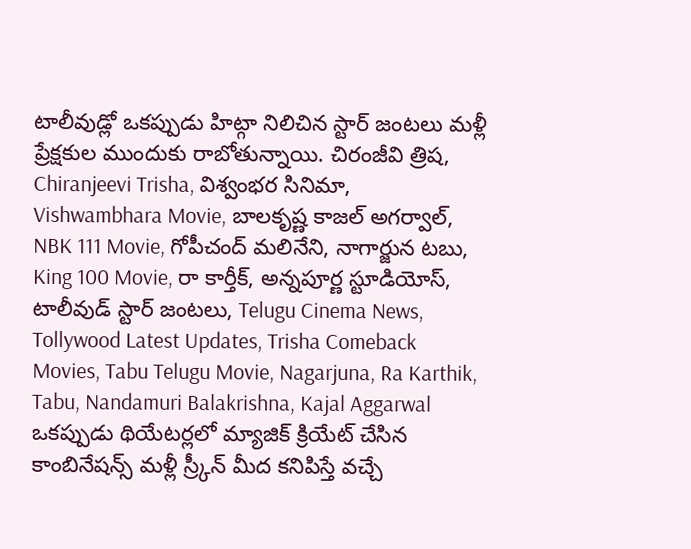టాలీవుడ్లో ఒకప్పుడు హిట్గా నిలిచిన స్టార్ జంటలు మళ్లీ ప్రేక్షకుల ముందుకు రాబోతున్నాయి. చిరంజీవి త్రిష, Chiranjeevi Trisha, విశ్వంభర సినిమా, Vishwambhara Movie, బాలకృష్ణ కాజల్ అగర్వాల్, NBK 111 Movie, గోపీచంద్ మలినేని, నాగార్జున టబు, King 100 Movie, రా కార్తీక్, అన్నపూర్ణ స్టూడియోస్, టాలీవుడ్ స్టార్ జంటలు, Telugu Cinema News, Tollywood Latest Updates, Trisha Comeback Movies, Tabu Telugu Movie, Nagarjuna, Ra Karthik, Tabu, Nandamuri Balakrishna, Kajal Aggarwal ఒకప్పుడు థియేటర్లలో మ్యాజిక్ క్రియేట్ చేసిన కాంబినేషన్స్ మళ్లీ స్ర్కీన్ మీద కనిపిస్తే వచ్చే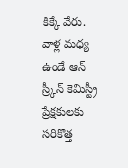కిక్కే వేరు.
వాళ్ల మధ్య ఉండే ఆన్ స్ర్కీన్ కెమిస్ట్రీ ప్రేక్షకులకు సరికొత్త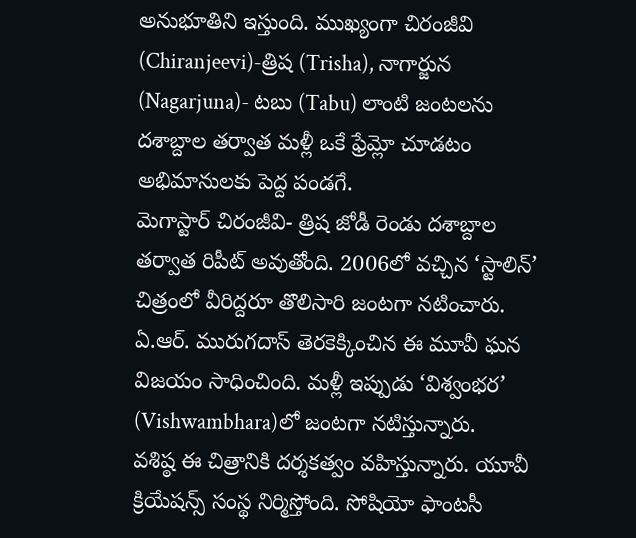అనుభూతిని ఇస్తుంది. ముఖ్యంగా చిరంజీవి (Chiranjeevi)-త్రిష (Trisha), నాగార్జున (Nagarjuna)- టబు (Tabu) లాంటి జంటలను దశాబ్దాల తర్వాత మళ్లీ ఒకే ఫ్రేమ్లో చూడటం అభిమానులకు పెద్ద పండగే.
మెగాస్టార్ చిరంజీవి- త్రిష జోడీ రెండు దశాబ్దాల తర్వాత రిపీట్ అవుతోంది. 2006లో వచ్చిన ‘స్టాలిన్’ చిత్రంలో వీరిద్దరూ తొలిసారి జంటగా నటించారు. ఏ.ఆర్. మురుగదాస్ తెరకెక్కించిన ఈ మూవీ ఘన విజయం సాధించింది. మళ్లీ ఇప్పుడు ‘విశ్వంభర’ (Vishwambhara)లో జంటగా నటిస్తున్నారు.
వశిష్ఠ ఈ చిత్రానికి దర్శకత్వం వహిస్తున్నారు. యూవీ క్రియేషన్స్ సంస్థ నిర్మిస్తోంది. సోషియో ఫాంటసీ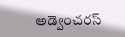అడ్వెంచరస్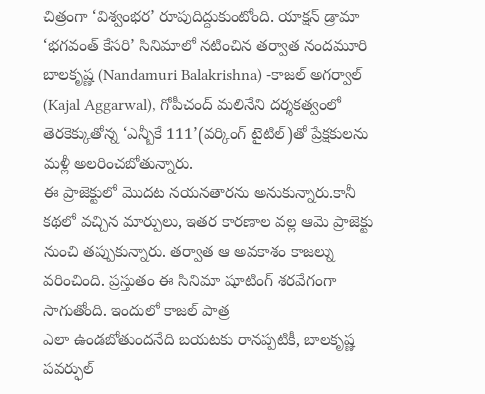చిత్రంగా ‘విశ్వంభర’ రూపుదిద్దుకుంటోంది. యాక్షన్ డ్రామా ‘భగవంత్ కేసరి’ సినిమాలో నటించిన తర్వాత నందమూరి బాలకృష్ణ (Nandamuri Balakrishna) -కాజల్ అగర్వాల్ (Kajal Aggarwal), గోపీచంద్ మలినేని దర్శకత్వంలో తెరకెక్కుతోన్న ‘ఎన్బీకే 111’(వర్కింగ్ టైటిల్)తో ప్రేక్షకులను మళ్లీ అలరించబోతున్నారు.
ఈ ప్రాజెక్టులో మొదట నయనతారను అనుకున్నారు.కానీ కథలో వచ్చిన మార్పులు, ఇతర కారణాల వల్ల ఆమె ప్రాజెక్టు నుంచి తప్పుకున్నారు. తర్వాత ఆ అవకాశం కాజల్ను వరించింది. ప్రస్తుతం ఈ సినిమా షూటింగ్ శరవేగంగా సాగుతోంది. ఇందులో కాజల్ పాత్ర
ఎలా ఉండబోతుందనేది బయటకు రానప్పటికీ, బాలకృష్ణ పవర్ఫుల్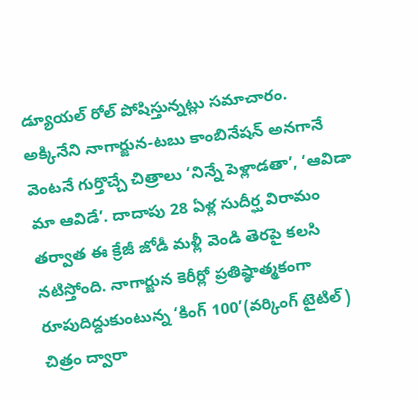డ్యూయల్ రోల్ పోషిస్తున్నట్లు సమాచారం.
అక్కినేని నాగార్జున-టబు కాంబినేషన్ అనగానే వెంటనే గుర్తొచ్చే చిత్రాలు ‘నిన్నే పెళ్లాడతా’, ‘ఆవిడా మా ఆవిడే’. దాదాపు 28 ఏళ్ల సుదీర్ఘ విరామం తర్వాత ఈ క్రేజీ జోడీ మళ్లీ వెండి తెరపై కలసి నటిస్తోంది. నాగార్జున కెరీర్లో ప్రతిష్ఠాత్మకంగా రూపుదిద్దుకుంటున్న ‘కింగ్ 100’(వర్కింగ్ టైటిల్) చిత్రం ద్వారా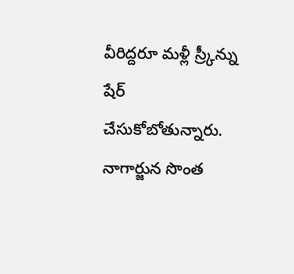వీరిద్దరూ మళ్లీ స్ర్కీన్ను షేర్ చేసుకోబోతున్నారు. నాగార్జున సొంత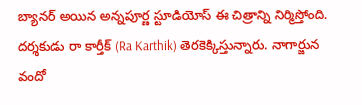బ్యానర్ అయిన అన్నపూర్ణ స్టూడియోస్ ఈ చిత్రాన్ని నిర్మిస్తోంది. దర్శకుడు రా కార్తీక్ (Ra Karthik) తెరకెక్కిస్తున్నారు. నాగార్జున వందో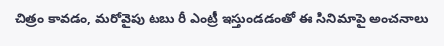చిత్రం కావడం, మరోవైపు టబు రీ ఎంట్రీ ఇస్తుండడంతో ఈ సినిమాపై అంచనాలు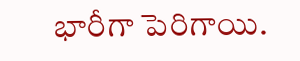భారీగా పెరిగాయి.